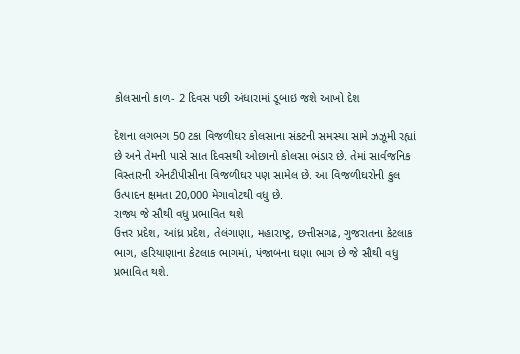કોલસાનો કાળ- 2 દિવસ પછી અંધારામાં ડૂબાઇ જશે આખો દેશ

દેશના લગભગ 50 ટકા વિજળીઘર કોલસાના સંકટની સમસ્યા સામે ઝઝૂમી રહ્યાં છે અને તેમની પાસે સાત દિવસથી ઓછાનો કોલસા ભંડાર છે. તેમાં સાર્વજનિક વિસ્તારની એનટીપીસીના વિજળીઘર પણ સામેલ છે. આ વિજળીઘરોની કુલ ઉત્પાદન ક્ષમતા 20,000 મેગાવોટથી વધુ છે.
રાજ્ય જે સૌથી વધુ પ્રભાવિત થશે
ઉત્તર પ્રદેશ, આંધ્ર પ્રદેશ, તેલંગાણા, મહારાષ્ટ્ર, છત્તીસગઢ, ગુજરાતના કેટલાક ભાગ, હરિયાણાના કેટલાક ભાગમાં, પંજાબના ઘણા ભાગ છે જે સૌથી વધુ પ્રભાવિત થશે.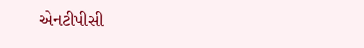એનટીપીસી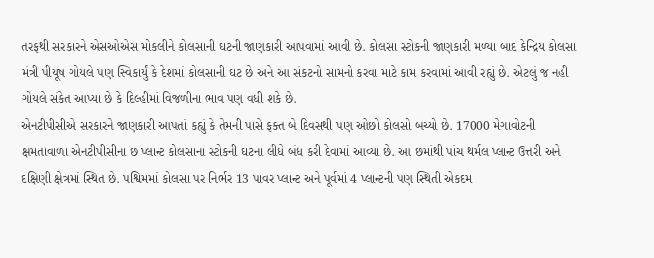તરફથી સરકારને એસઓએસ મોકલીને કોલસાની ઘટની જાણકારી આપવામાં આવી છે. કોલસા સ્ટોકની જાણકારી મળ્યા બાદ કેન્દ્રિય કોલસા મંત્રી પીયૂષ ગોયલે પણ સ્વિકાર્યું કે દેશમાં કોલસાની ઘટ છે અને આ સંકટનો સામનો કરવા માટે કામ કરવામાં આવી રહ્યું છે. એટલું જ નહી ગોયલે સંકેત આપ્યા છે કે દિલ્હીમાં વિજળીના ભાવ પણ વધી શકે છે.
એનટીપીસીએ સરકારને જાણકારી આપતાં કહ્યું કે તેમની પાસે ફક્ત બે દિવસથી પણ ઓછો કોલસો બચ્યો છે. 17000 મેગાવોટની ક્ષમતાવાળા એનટીપીસીના છ પ્લાન્ટ કોલસાના સ્ટોકની ઘટના લીધે બંધ કરી દેવામાં આવ્યા છે. આ છમાંથી પાંચ થર્મલ પ્લાન્ટ ઉત્તરી અને દક્ષિણી ક્ષેત્રમાં સ્થિત છે. પશ્વિમમાં કોલસા પર નિર્ભર 13 પાવર પ્લાન્ટ અને પૂર્વમાં 4 પ્લાન્ટની પણ સ્થિતી એકદમ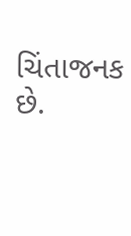ચિંતાજનક છે.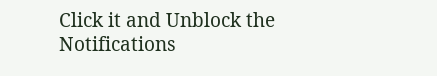Click it and Unblock the Notifications